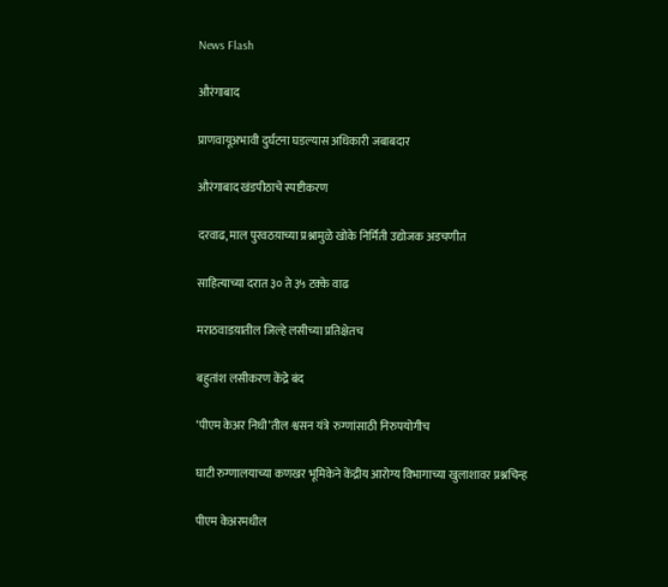News Flash

औरंगाबाद

प्राणवायूअभावी दुर्घटना घडल्यास अधिकारी जबाबदार

औरंगाबाद खंडपीठाचे स्पष्टीकरण

दरवाढ, माल पुरवठय़ाच्या प्रश्नामुळे खोके निर्मिती उद्योजक अडचणीत

साहित्याच्या दरात ३० ते ३५ टक्के वाढ

मराठवाडय़ातील जिल्हे लसीच्या प्रतिक्षेतच

बहुतांश लसीकरण केंद्रे बंद

‘पीएम केअर निधी’तील श्वसन यंत्रे  रुग्णांसाठी निरुपयोगीच

घाटी रुग्णालयाच्या कणखर भूमिकेने केंद्रीय आरोग्य विभागाच्या खुलाशावर प्रश्नचिन्ह

पीएम केअरमधील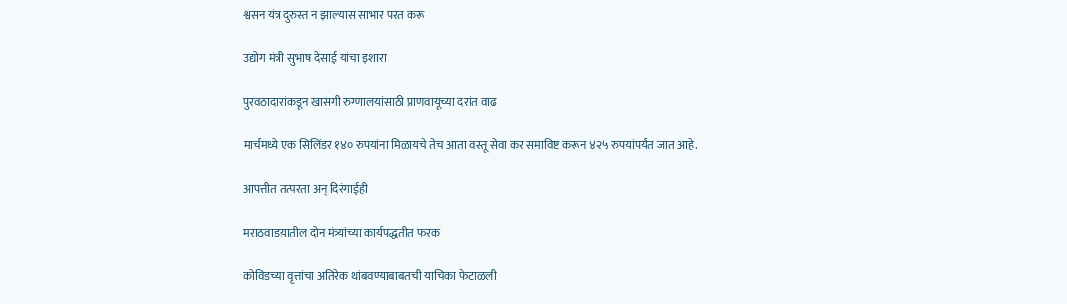श्वसन यंत्र दुरुस्त न झाल्यास साभार परत करू

उद्योग मंत्री सुभाष देसाई यांचा इशारा

पुरवठादारांकडून खासगी रुग्णालयांसाठी प्राणवायूच्या दरांत वाढ

मार्चमध्ये एक सिलिंडर १४० रुपयांना मिळायचे तेच आता वस्तू सेवा कर समाविष्ट करून ४२५ रुपयांपर्यंत जात आहे.

आपत्तीत तत्परता अन् दिरंगाईही

मराठवाडय़ातील दोन मंत्र्यांच्या कार्यपद्धतीत फरक

कोविडच्या वृत्तांचा अतिरेक थांबवण्याबाबतची याचिका फेटाळली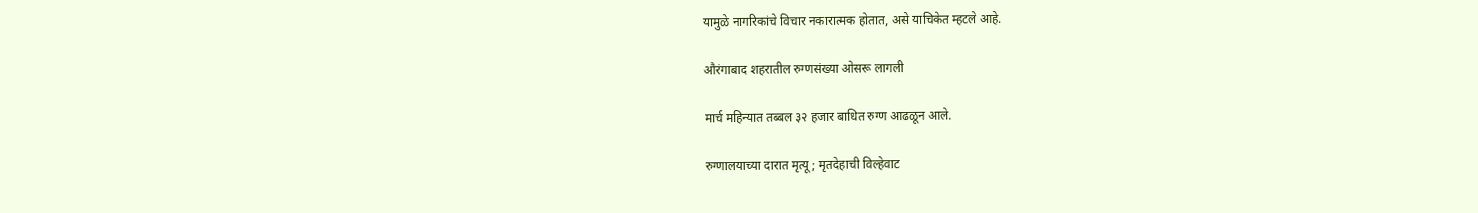यामुळे नागरिकांचे विचार नकारात्मक होतात, असे याचिकेत म्हटले आहे.

औरंगाबाद शहरातील रुग्णसंख्या ओसरू लागली

मार्च महिन्यात तब्बल ३२ हजार बाधित रुग्ण आढळून आले.

रुग्णालयाच्या दारात मृत्यू; मृतदेहाची विल्हेवाट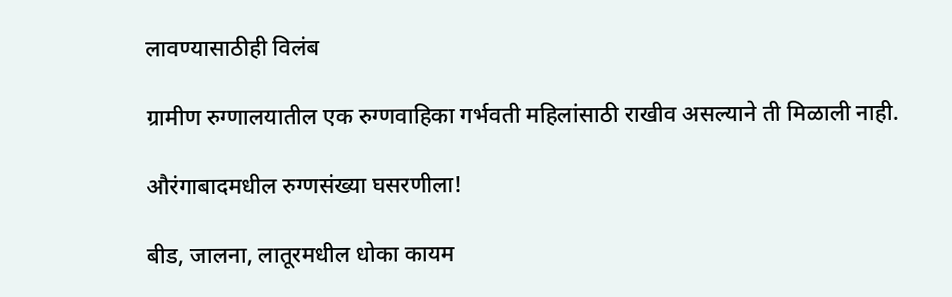लावण्यासाठीही विलंब

ग्रामीण रुग्णालयातील एक रुग्णवाहिका गर्भवती महिलांसाठी राखीव असल्याने ती मिळाली नाही.

औरंगाबादमधील रुग्णसंख्या घसरणीला!

बीड, जालना, लातूरमधील धोका कायम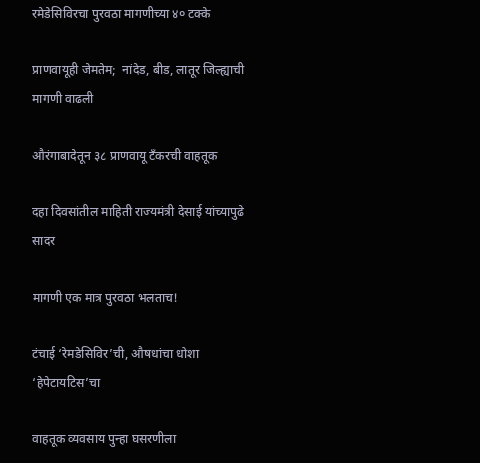रमेडेसिविरचा पुरवठा मागणीच्या ४० टक्के

प्राणवायूही जेमतेम;  नांदेड, बीड, लातूर जिल्ह्याची मागणी वाढली

औरंगाबादेतून ३८ प्राणवायू टँकरची वाहतूक

दहा दिवसांतील माहिती राज्यमंत्री देसाई यांच्यापुढे सादर

मागणी एक मात्र पुरवठा भलताच!

टंचाई ‘रेमडेसिविर’ची, औषधांचा धोशा ‘हेपेटायटिस’चा

वाहतूक व्यवसाय पुन्हा घसरणीला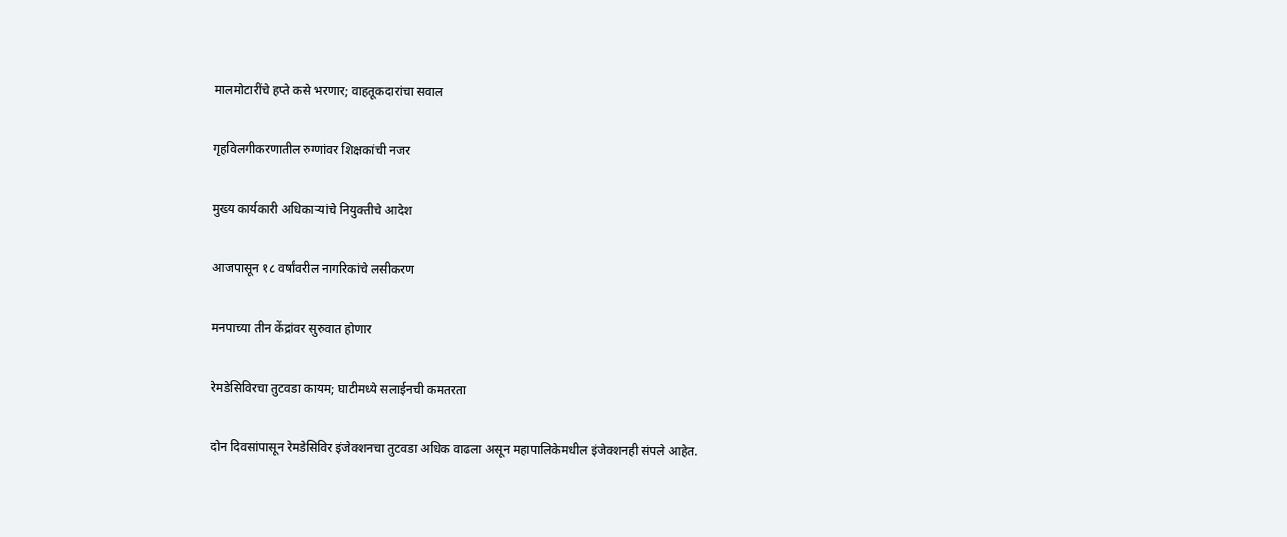मालमोटारींचे हप्ते कसे भरणार; वाहतूकदारांचा सवाल

गृहविलगीकरणातील रुग्णांवर शिक्षकांची नजर

मुख्य कार्यकारी अधिकाऱ्यांचे नियुक्तीचे आदेश

आजपासून १८ वर्षांवरील नागरिकांचे लसीकरण

मनपाच्या तीन केंद्रांवर सुरुवात होणार

रेमडेसिविरचा तुटवडा कायम; घाटीमध्ये सलाईनची कमतरता

दोन दिवसांपासून रेमडेसिविर इंजेक्शनचा तुटवडा अधिक वाढला असून महापालिकेमधील इंजेक्शनही संपले आहेत.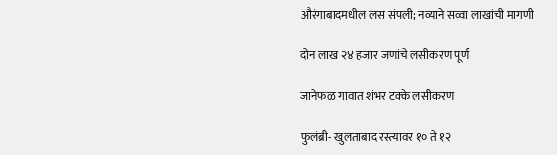औरंगाबादमधील लस संपली; नव्याने सव्वा लाखांची मागणी

दोन लाख २४ हजार जणांचे लसीकरण पूर्ण

जानेफळ गावात शंभर टक्के लसीकरण

फुलंब्री- खुलताबाद रस्त्यावर १० ते १२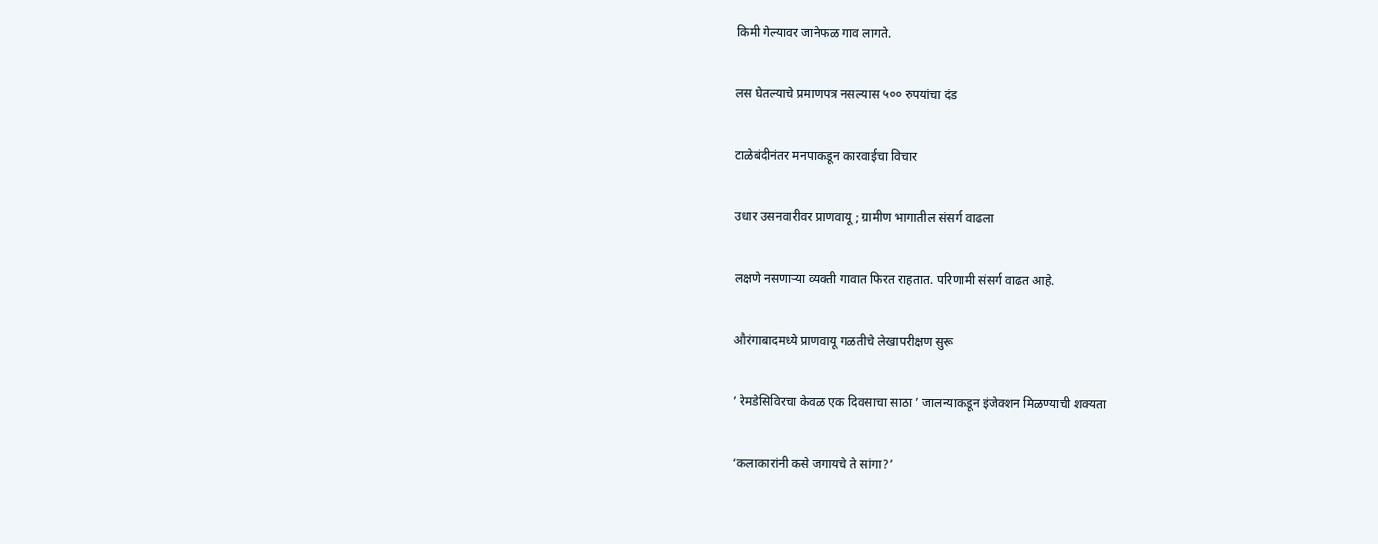किमी गेल्यावर जानेफळ गाव लागते.

लस घेतल्याचे प्रमाणपत्र नसल्यास ५०० रुपयांचा दंड

टाळेबंदीनंतर मनपाकडून कारवाईचा विचार

उधार उसनवारीवर प्राणवायू ; ग्रामीण भागातील संसर्ग वाढला

लक्षणे नसणाऱ्या व्यक्ती गावात फिरत राहतात. परिणामी संसर्ग वाढत आहे.

औरंगाबादमध्ये प्राणवायू गळतीचे लेखापरीक्षण सुरू

’ रेमडेसिविरचा केवळ एक दिवसाचा साठा ’ जालन्याकडून इंजेक्शन मिळण्याची शक्यता

‘कलाकारांनी कसे जगायचे ते सांगा?’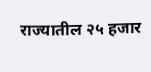राज्यातील २५ हजार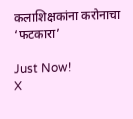कलाशिक्षकांना करोनाचा ‘फटकारा’

Just Now!
X